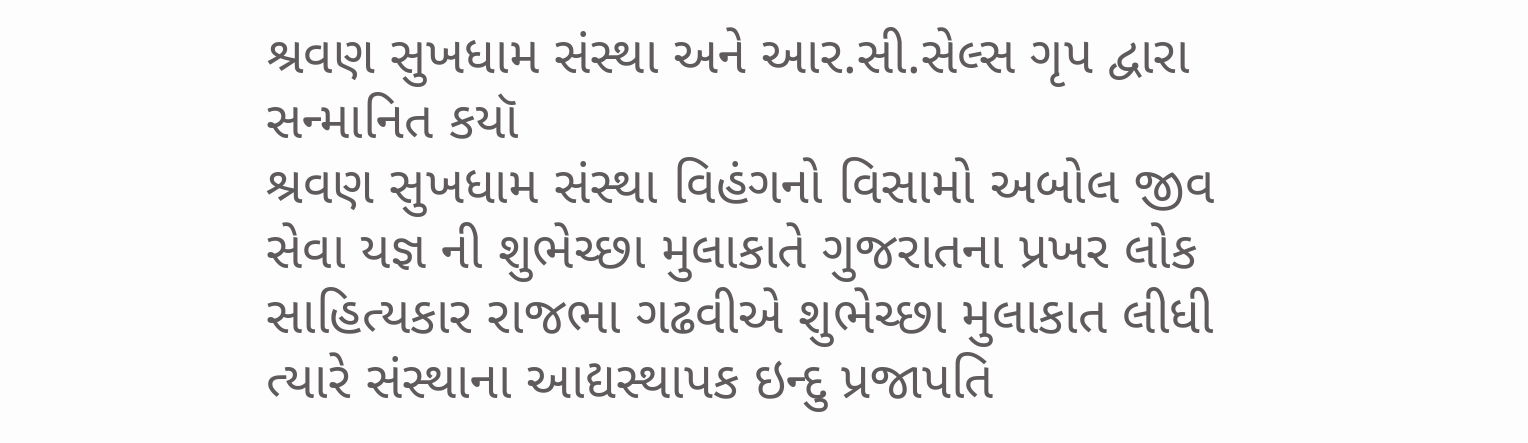શ્રવણ સુખધામ સંસ્થા અને આર.સી.સેલ્સ ગૃપ દ્વારા સન્માનિત કયૉ
શ્રવણ સુખધામ સંસ્થા વિહંગનો વિસામો અબોલ જીવ સેવા યજ્ઞ ની શુભેચ્છા મુલાકાતે ગુજરાતના પ્રખર લોક સાહિત્યકાર રાજભા ગઢવીએ શુભેચ્છા મુલાકાત લીધી ત્યારે સંસ્થાના આદ્યસ્થાપક ઇન્દુ પ્રજાપતિ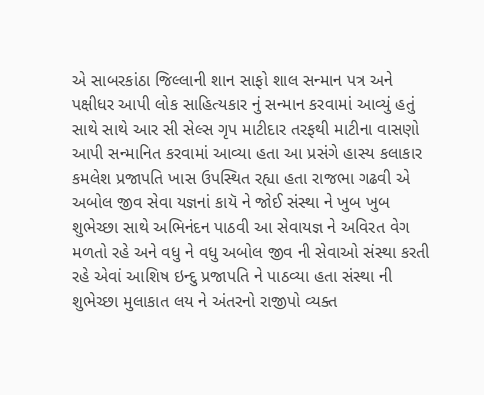એ સાબરકાંઠા જિલ્લાની શાન સાફો શાલ સન્માન પત્ર અને પક્ષીધર આપી લોક સાહિત્યકાર નું સન્માન કરવામાં આવ્યું હતું સાથે સાથે આર સી સેલ્સ ગૃપ માટીદાર તરફથી માટીના વાસણો આપી સન્માનિત કરવામાં આવ્યા હતા આ પ્રસંગે હાસ્ય કલાકાર કમલેશ પ્રજાપતિ ખાસ ઉપસ્થિત રહ્યા હતા રાજભા ગઢવી એ અબોલ જીવ સેવા યજ્ઞનાં કાયૅ ને જોઈ સંસ્થા ને ખુબ ખુબ શુભેચ્છા સાથે અભિનંદન પાઠવી આ સેવાયજ્ઞ ને અવિરત વેગ મળતો રહે અને વધુ ને વધુ અબોલ જીવ ની સેવાઓ સંસ્થા કરતી રહે એવાં આશિષ ઇન્દુ પ્રજાપતિ ને પાઠવ્યા હતા સંસ્થા ની શુભેચ્છા મુલાકાત લય ને અંતરનો રાજીપો વ્યક્ત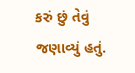કરું છું તેવું જણાવ્યું હતું.